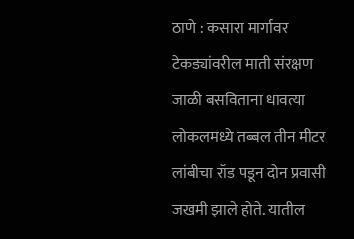ठाणे : कसारा मार्गावर टेकड्यांवरील माती संरक्षण जाळी बसविताना धावत्या लोकलमध्ये तब्बल तीन मीटर लांबीचा रॉड पडून दोन प्रवासी जखमी झाले होते. यातील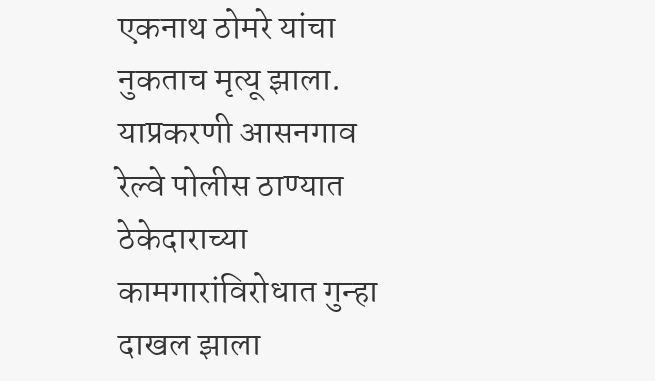एकनाथ ठोमरे यांचा नुकताच मृत्यू झाला. याप्रकरणी आसनगाव रेल्वे पोलीस ठाण्यात ठेकेदाराच्या कामगारांविरोधात गुन्हा दाखल झाला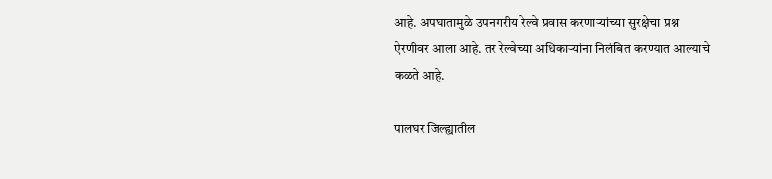आहे. अपघातामुळे उपनगरीय रेल्वे प्रवास करणाऱ्यांच्या सुरक्षेचा प्रश्न ऐरणीवर आला आहे. तर रेल्वेच्या अधिकाऱ्यांना निलंबित करण्यात आल्याचे कळते आहे.

पालघर जिल्ह्यातील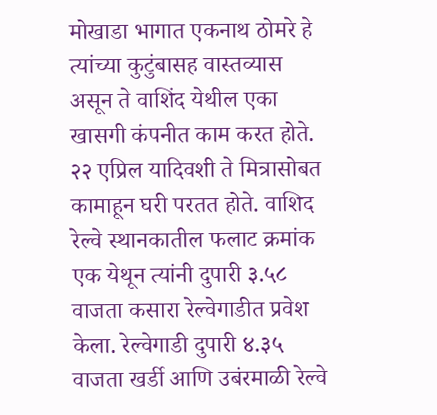मोखाडा भागात एकनाथ ठोमरे हे त्यांच्या कुटुंबासह वास्तव्यास असून ते वाशिंद येथील एका खासगी कंपनीत काम करत होते. २२ एप्रिल यादिवशी ते मित्रासोबत कामाहून घरी परतत होते. वाशिद रेल्वे स्थानकातील फलाट क्रमांक एक येथून त्यांनी दुपारी ३.५८ वाजता कसारा रेल्वेगाडीत प्रवेश केला. रेल्वेगाडी दुपारी ४.३५ वाजता खर्डी आणि उबंरमाळी रेल्वे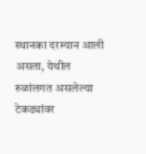स्थानका दरम्यान आली असता, येथील रुळांलगत असलेल्या टेकड्यांवर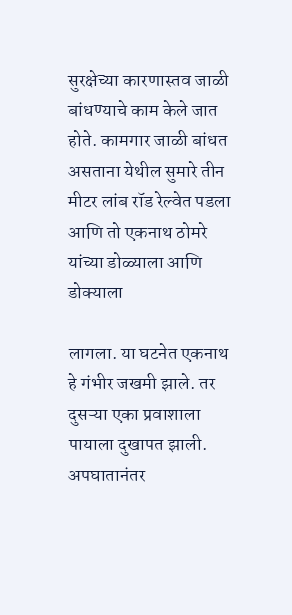सुरक्षेच्या कारणास्तव जाळी बांधण्याचे काम केले जात होते. कामगार जाळी बांधत असताना येथील सुमारे तीन मीटर लांब रॉड रेल्वेत पडला आणि तो एकनाथ ठोमरे यांच्या डोळ्याला आणि डोक्याला

लागला. या घटनेत एकनाथ हे गंभीर जखमी झाले. तर दुसऱ्या एका प्रवाशाला पायाला दुखापत झाली. अपघातानंतर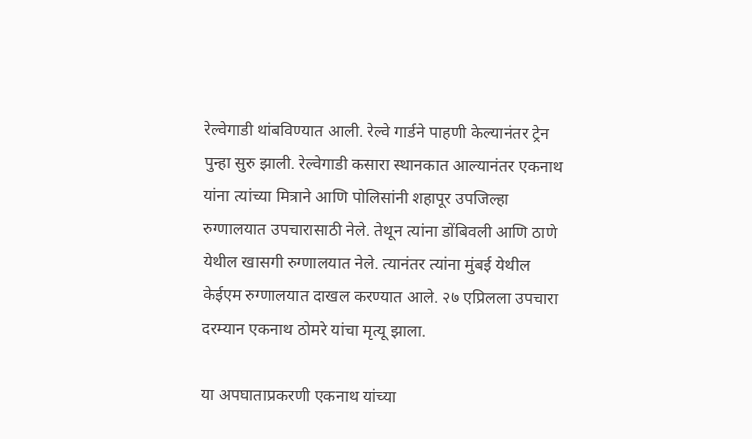रेल्वेगाडी थांबविण्यात आली. रेल्वे गार्डने पाहणी केल्यानंतर ट्रेन पुन्हा सुरु झाली. रेल्वेगाडी कसारा स्थानकात आल्यानंतर एकनाथ यांना त्यांच्या मित्राने आणि पोलिसांनी शहापूर उपजिल्हा रुग्णालयात उपचारासाठी नेले. तेथून त्यांना डोंबिवली आणि ठाणे येथील खासगी रुग्णालयात नेले. त्यानंतर त्यांना मुंबई येथील केईएम रुग्णालयात दाखल करण्यात आले. २७ एप्रिलला उपचारा दरम्यान एकनाथ ठोमरे यांचा मृत्यू झाला.

या अपघाताप्रकरणी एकनाथ यांच्या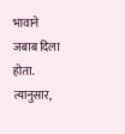भावाने जबाब दिला होता. त्यानुसार,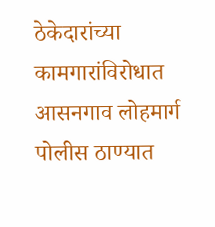ठेकेदारांच्या कामगारांविरोधात आसनगाव लोहमार्ग पोलीस ठाण्यात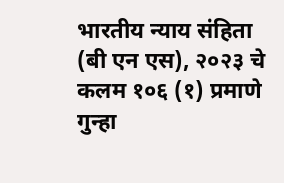भारतीय न्याय संहिता (बी एन एस), २०२३ चे कलम १०६ (१) प्रमाणे गुन्हा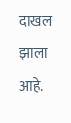दाखल झाला आहे.